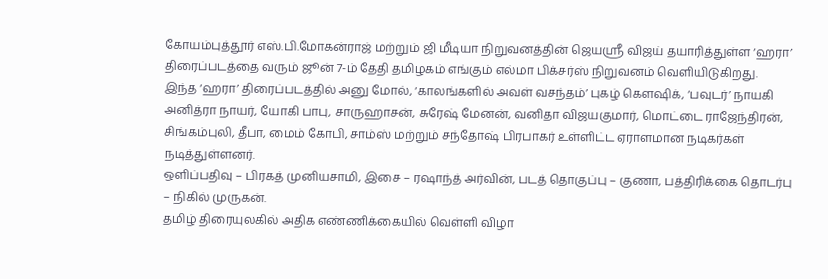கோயம்புத்தூர் எஸ்.பி.மோகன்ராஜ் மற்றும் ஜி மீடியா நிறுவனத்தின் ஜெயஶ்ரீ விஜய் தயாரித்துள்ள ‘ஹரா’ திரைப்படத்தை வரும் ஜூன் 7-ம் தேதி தமிழகம் எங்கும் எல்மா பிக்சர்ஸ் நிறுவனம் வெளியிடுகிறது.
இந்த ‘ஹரா’ திரைப்படத்தில் அனு மோல், ‘காலங்களில் அவள் வசந்தம்’ புகழ் கௌஷிக், ‘பவுடர்’ நாயகி அனித்ரா நாயர், யோகி பாபு, சாருஹாசன், சுரேஷ் மேனன், வனிதா விஜயகுமார், மொட்டை ராஜேந்திரன், சிங்கம்புலி, தீபா, மைம் கோபி, சாம்ஸ் மற்றும் சந்தோஷ் பிரபாகர் உள்ளிட்ட ஏராளமான நடிகர்கள் நடித்துள்ளனர்.
ஒளிப்பதிவு – பிரகத் முனியசாமி, இசை – ரஷாந்த் அர்வின், படத் தொகுப்பு – குணா, பத்திரிக்கை தொடர்பு – நிகில் முருகன்.
தமிழ் திரையுலகில் அதிக எண்ணிக்கையில் வெள்ளி விழா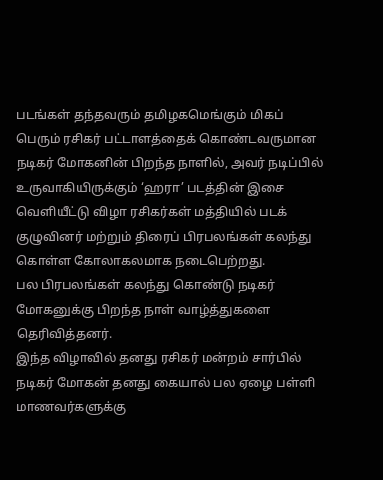படங்கள் தந்தவரும் தமிழகமெங்கும் மிகப் பெரும் ரசிகர் பட்டாளத்தைக் கொண்டவருமான நடிகர் மோகனின் பிறந்த நாளில், அவர் நடிப்பில் உருவாகியிருக்கும் ‘ஹரா’ படத்தின் இசை வெளியீட்டு விழா ரசிகர்கள் மத்தியில் படக் குழுவினர் மற்றும் திரைப் பிரபலங்கள் கலந்து கொள்ள கோலாகலமாக நடைபெற்றது.
பல பிரபலங்கள் கலந்து கொண்டு நடிகர் மோகனுக்கு பிறந்த நாள் வாழ்த்துகளை தெரிவித்தனர்.
இந்த விழாவில் தனது ரசிகர் மன்றம் சார்பில் நடிகர் மோகன் தனது கையால் பல ஏழை பள்ளி மாணவர்களுக்கு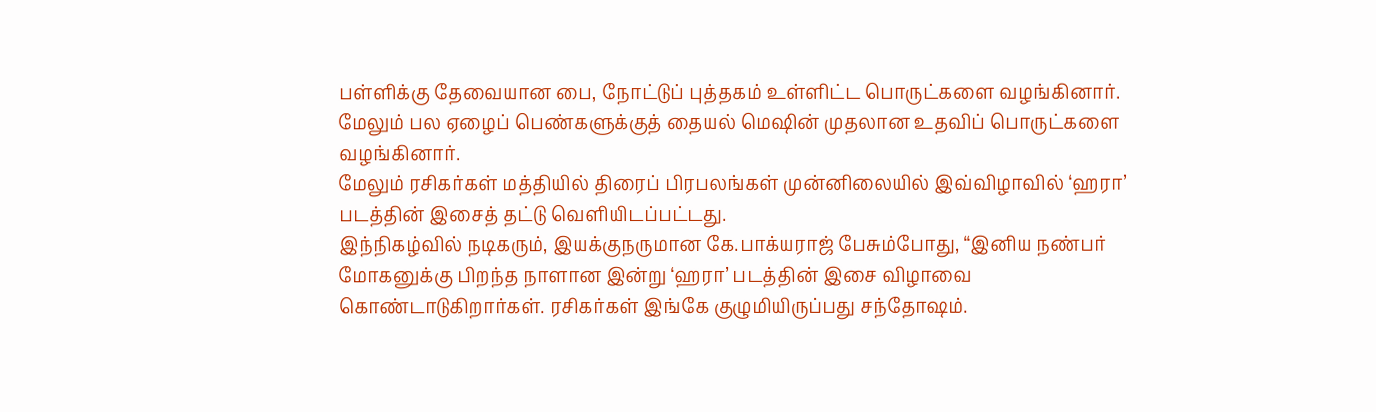பள்ளிக்கு தேவையான பை, நோட்டுப் புத்தகம் உள்ளிட்ட பொருட்களை வழங்கினார். மேலும் பல ஏழைப் பெண்களுக்குத் தையல் மெஷின் முதலான உதவிப் பொருட்களை வழங்கினார்.
மேலும் ரசிகர்கள் மத்தியில் திரைப் பிரபலங்கள் முன்னிலையில் இவ்விழாவில் ‘ஹரா’ படத்தின் இசைத் தட்டு வெளியிடப்பட்டது.
இந்நிகழ்வில் நடிகரும், இயக்குநருமான கே.பாக்யராஜ் பேசும்போது, “இனிய நண்பர் மோகனுக்கு பிறந்த நாளான இன்று ‘ஹரா’ படத்தின் இசை விழாவை கொண்டாடுகிறார்கள். ரசிகர்கள் இங்கே குழுமியிருப்பது சந்தோஷம்.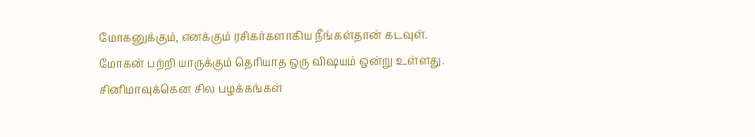மோகனுக்கும், எனக்கும் ரசிகர்களாகிய நீங்கள்தான் கடவுள்.
மோகன் பற்றி யாருக்கும் தெரியாத ஒரு விஷயம் ஒன்று உள்ளது. சினிமாவுக்கென சில பழக்கங்கள்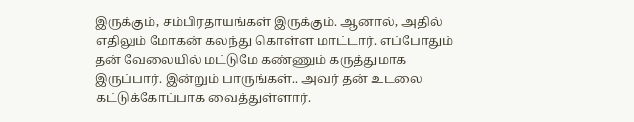இருக்கும், சம்பிரதாயங்கள் இருக்கும். ஆனால், அதில் எதிலும் மோகன் கலந்து கொள்ள மாட்டார். எப்போதும் தன் வேலையில் மட்டுமே கண்ணும் கருத்துமாக இருப்பார். இன்றும் பாருங்கள்.. அவர் தன் உடலை கட்டுக்கோப்பாக வைத்துள்ளார்.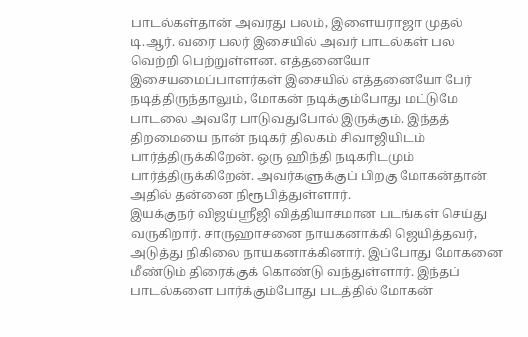பாடல்கள்தான் அவரது பலம், இளையராஜா முதல் டி.ஆர். வரை பலர் இசையில் அவர் பாடல்கள் பல வெற்றி பெற்றுள்ளன. எத்தனையோ இசையமைப்பாளர்கள் இசையில் எத்தனையோ பேர் நடித்திருந்தாலும், மோகன் நடிக்கும்போது மட்டுமே பாடலை அவரே பாடுவதுபோல் இருக்கும். இந்தத் திறமையை நான் நடிகர் திலகம் சிவாஜியிடம் பார்த்திருக்கிறேன். ஒரு ஹிந்தி நடிகரிடமும் பார்த்திருக்கிறேன். அவர்களுக்குப் பிறகு மோகன்தான் அதில் தன்னை நிரூபித்துள்ளார்.
இயக்குநர் விஜய்ஶ்ரீஜி வித்தியாசமான படங்கள் செய்து வருகிறார். சாருஹாசனை நாயகனாக்கி ஜெயித்தவர், அடுத்து நிகிலை நாயகனாக்கினார். இப்போது மோகனை மீண்டும் திரைக்குக் கொண்டு வந்துள்ளார். இந்தப் பாடல்களை பார்க்கும்போது படத்தில் மோகன்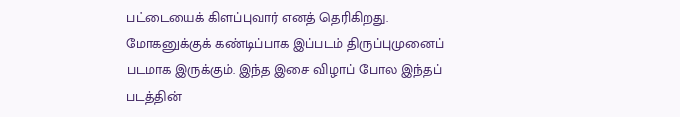பட்டையைக் கிளப்புவார் எனத் தெரிகிறது.
மோகனுக்குக் கண்டிப்பாக இப்படம் திருப்புமுனைப் படமாக இருக்கும். இந்த இசை விழாப் போல இந்தப் படத்தின்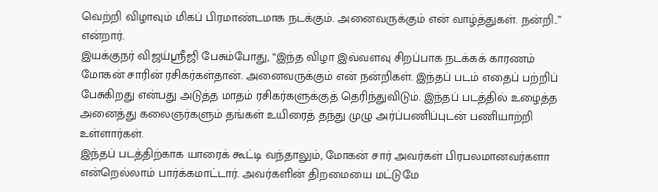வெற்றி விழாவும் மிகப் பிரமாண்டமாக நடக்கும். அனைவருக்கும் என் வாழ்த்துகள். நன்றி..” என்றார்.
இயக்குநர் விஜய்ஶ்ரீஜி பேசும்போது, “இந்த விழா இவ்வளவு சிறப்பாக நடக்கக் காரணம் மோகன் சாரின் ரசிகர்கள்தான். அனைவருக்கும் என் நன்றிகள். இந்தப் படம் எதைப் பற்றிப் பேசுகிறது என்பது அடுத்த மாதம் ரசிகர்களுக்குத் தெரிந்துவிடும். இந்தப் படத்தில் உழைத்த அனைத்து கலைஞர்களும் தங்கள் உயிரைத் தந்து முழு அர்ப்பணிப்புடன் பணியாற்றி உள்ளார்கள்.
இந்தப் படத்திற்காக யாரைக் கூட்டி வந்தாலும், மோகன் சார் அவர்கள் பிரபலமானவர்களா என்றெல்லாம் பார்க்கமாட்டார். அவர்களின் திறமையை மட்டுமே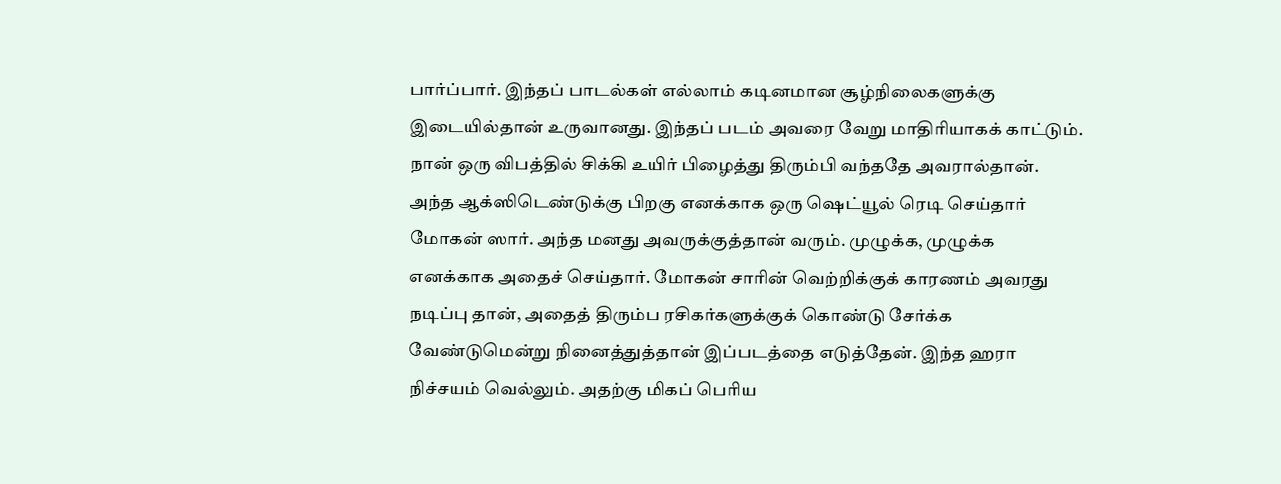பார்ப்பார். இந்தப் பாடல்கள் எல்லாம் கடினமான சூழ்நிலைகளுக்கு இடையில்தான் உருவானது. இந்தப் படம் அவரை வேறு மாதிரியாகக் காட்டும்.
நான் ஒரு விபத்தில் சிக்கி உயிர் பிழைத்து திரும்பி வந்ததே அவரால்தான். அந்த ஆக்ஸிடெண்டுக்கு பிறகு எனக்காக ஒரு ஷெட்யூல் ரெடி செய்தார் மோகன் ஸார். அந்த மனது அவருக்குத்தான் வரும். முழுக்க, முழுக்க எனக்காக அதைச் செய்தார். மோகன் சாரின் வெற்றிக்குக் காரணம் அவரது நடிப்பு தான், அதைத் திரும்ப ரசிகர்களுக்குக் கொண்டு சேர்க்க வேண்டுமென்று நினைத்துத்தான் இப்படத்தை எடுத்தேன். இந்த ஹரா நிச்சயம் வெல்லும். அதற்கு மிகப் பெரிய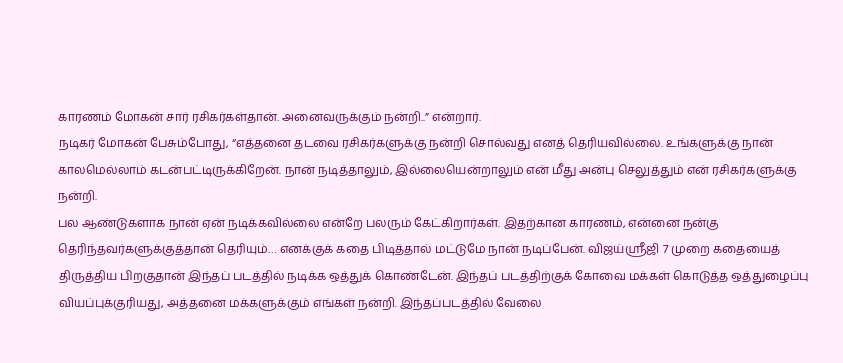காரணம் மோகன் சார் ரசிகர்கள்தான். அனைவருக்கும் நன்றி..” என்றார்.
நடிகர் மோகன் பேசும்போது, “எத்தனை தடவை ரசிகர்களுக்கு நன்றி சொல்வது எனத் தெரியவில்லை. உங்களுக்கு நான் காலமெல்லாம் கடன்பட்டிருக்கிறேன். நான் நடித்தாலும், இல்லையென்றாலும் என் மீது அன்பு செலுத்தும் என் ரசிகர்களுக்கு நன்றி.
பல ஆண்டுகளாக நான் ஏன் நடிக்கவில்லை என்றே பலரும் கேட்கிறார்கள். இதற்கான காரணம், என்னை நன்கு தெரிந்தவர்களுக்குத்தான் தெரியும்… எனக்குக் கதை பிடித்தால் மட்டுமே நான் நடிப்பேன். விஜய்ஶ்ரீஜி 7 முறை கதையைத் திருத்திய பிறகுதான் இந்தப் படத்தில் நடிக்க ஒத்துக் கொண்டேன். இந்தப் படத்திற்குக் கோவை மக்கள் கொடுத்த ஒத்துழைப்பு வியப்புக்குரியது, அத்தனை மக்களுக்கும் எங்கள் நன்றி. இந்தப்படத்தில் வேலை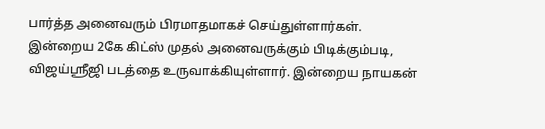பார்த்த அனைவரும் பிரமாதமாகச் செய்துள்ளார்கள்.
இன்றைய 2கே கிட்ஸ் முதல் அனைவருக்கும் பிடிக்கும்படி, விஜய்ஶ்ரீஜி படத்தை உருவாக்கியுள்ளார். இன்றைய நாயகன்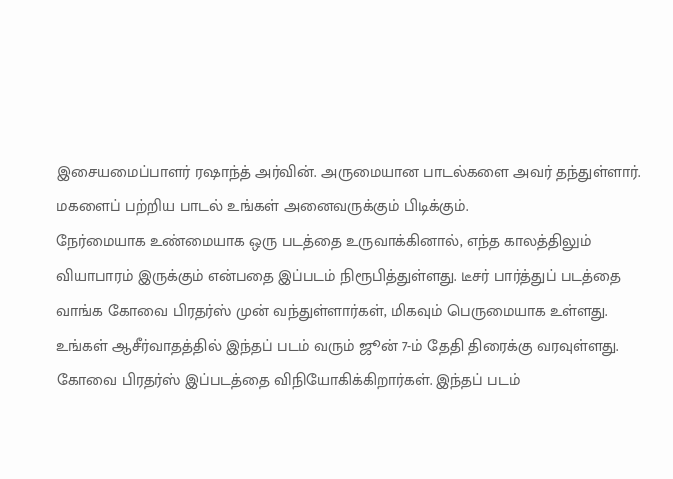இசையமைப்பாளர் ரஷாந்த் அர்வின். அருமையான பாடல்களை அவர் தந்துள்ளார். மகளைப் பற்றிய பாடல் உங்கள் அனைவருக்கும் பிடிக்கும்.
நேர்மையாக உண்மையாக ஒரு படத்தை உருவாக்கினால், எந்த காலத்திலும் வியாபாரம் இருக்கும் என்பதை இப்படம் நிரூபித்துள்ளது. டீசர் பார்த்துப் படத்தை வாங்க கோவை பிரதர்ஸ் முன் வந்துள்ளார்கள், மிகவும் பெருமையாக உள்ளது. உங்கள் ஆசீர்வாதத்தில் இந்தப் படம் வரும் ஜூன் 7-ம் தேதி திரைக்கு வரவுள்ளது. கோவை பிரதர்ஸ் இப்படத்தை விநியோகிக்கிறார்கள். இந்தப் படம்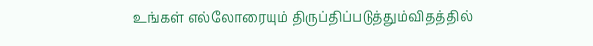உங்கள் எல்லோரையும் திருப்திப்படுத்தும்விதத்தில்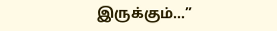இருக்கும்…”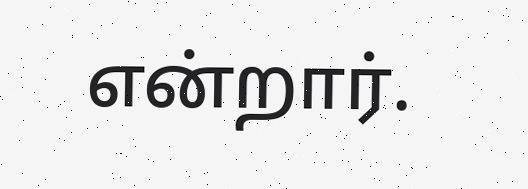என்றார்.